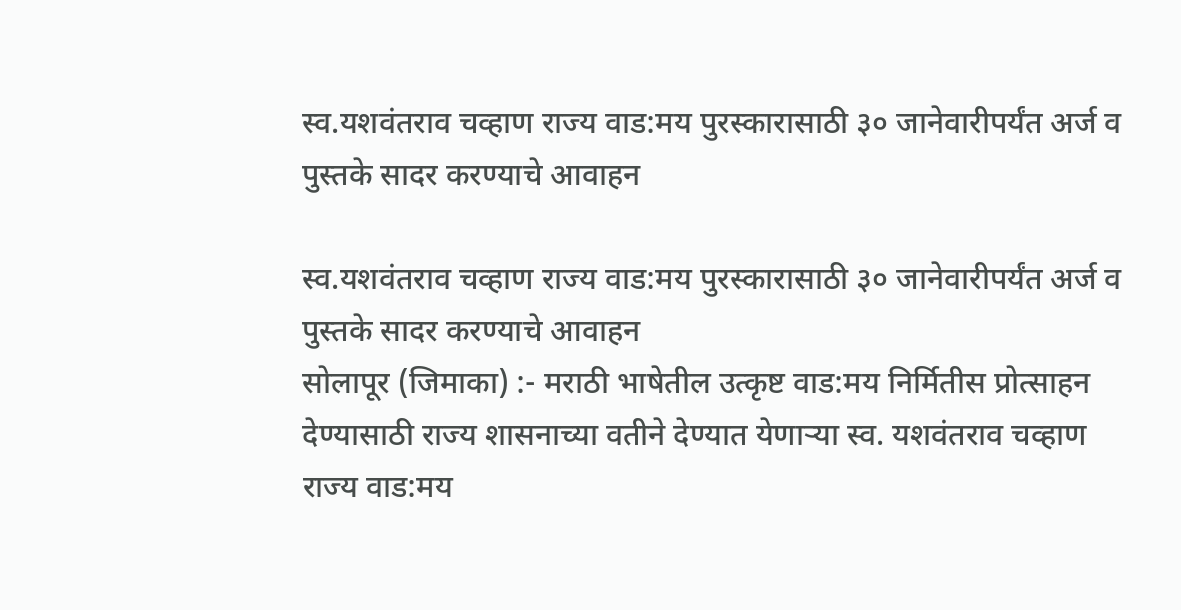स्व.यशवंतराव चव्हाण राज्य वाड:मय पुरस्कारासाठी ३० जानेवारीपर्यंत अर्ज व पुस्तके सादर करण्याचे आवाहन

स्व.यशवंतराव चव्हाण राज्य वाड:मय पुरस्कारासाठी ३० जानेवारीपर्यंत अर्ज व पुस्तके सादर करण्याचे आवाहन
सोलापूर (जिमाका) :- मराठी भाषेतील उत्कृष्ट वाड:मय निर्मितीस प्रोत्साहन देण्यासाठी राज्य शासनाच्या वतीने देण्यात येणाऱ्या स्व. यशवंतराव चव्हाण राज्य वाड:मय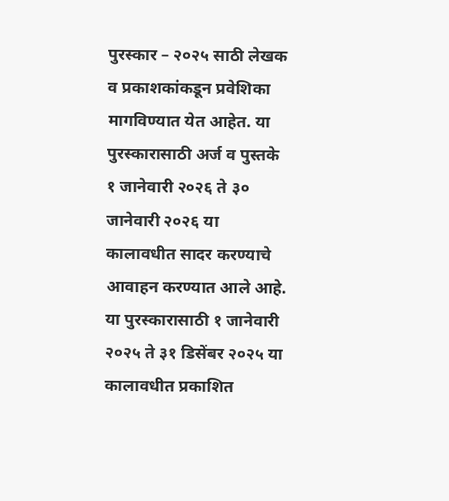पुरस्कार – २०२५ साठी लेखक व प्रकाशकांकडून प्रवेशिका मागविण्यात येत आहेत. या पुरस्कारासाठी अर्ज व पुस्तके १ जानेवारी २०२६ ते ३० जानेवारी २०२६ या कालावधीत सादर करण्याचे आवाहन करण्यात आले आहे.
या पुरस्कारासाठी १ जानेवारी २०२५ ते ३१ डिसेंबर २०२५ या कालावधीत प्रकाशित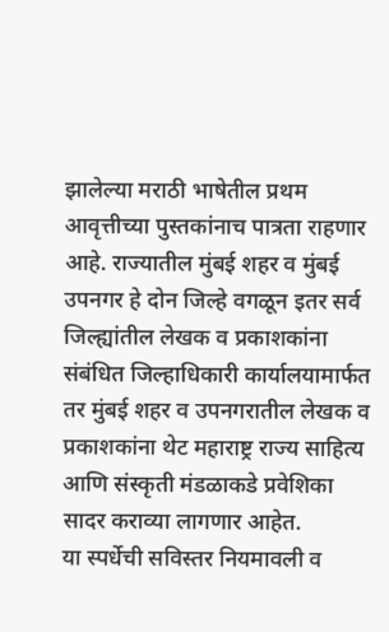झालेल्या मराठी भाषेतील प्रथम आवृत्तीच्या पुस्तकांनाच पात्रता राहणार आहे. राज्यातील मुंबई शहर व मुंबई उपनगर हे दोन जिल्हे वगळून इतर सर्व जिल्ह्यांतील लेखक व प्रकाशकांना संबंधित जिल्हाधिकारी कार्यालयामार्फत तर मुंबई शहर व उपनगरातील लेखक व प्रकाशकांना थेट महाराष्ट्र राज्य साहित्य आणि संस्कृती मंडळाकडे प्रवेशिका सादर कराव्या लागणार आहेत.
या स्पर्धेची सविस्तर नियमावली व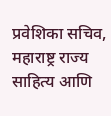प्रवेशिका सचिव, महाराष्ट्र राज्य साहित्य आणि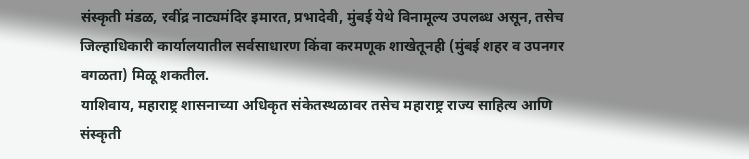संस्कृती मंडळ, रवींद्र नाट्यमंदिर इमारत, प्रभादेवी, मुंबई येथे विनामूल्य उपलब्ध असून, तसेच जिल्हाधिकारी कार्यालयातील सर्वसाधारण किंवा करमणूक शाखेतूनही (मुंबई शहर व उपनगर वगळता) मिळू शकतील.
याशिवाय, महाराष्ट्र शासनाच्या अधिकृत संकेतस्थळावर तसेच महाराष्ट्र राज्य साहित्य आणि संस्कृती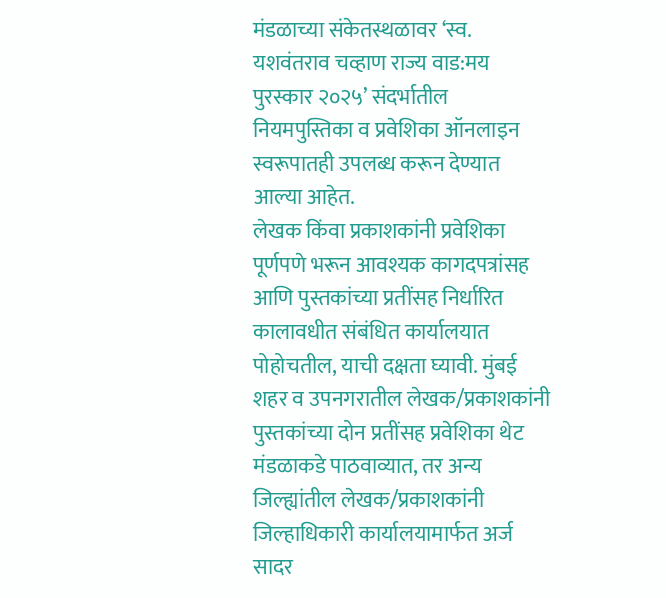मंडळाच्या संकेतस्थळावर ‘स्व. यशवंतराव चव्हाण राज्य वाड:मय पुरस्कार २०२५’ संदर्भातील नियमपुस्तिका व प्रवेशिका ऑनलाइन स्वरूपातही उपलब्ध करून देण्यात आल्या आहेत.
लेखक किंवा प्रकाशकांनी प्रवेशिका पूर्णपणे भरून आवश्यक कागदपत्रांसह आणि पुस्तकांच्या प्रतींसह निर्धारित कालावधीत संबंधित कार्यालयात पोहोचतील, याची दक्षता घ्यावी. मुंबई शहर व उपनगरातील लेखक/प्रकाशकांनी पुस्तकांच्या दोन प्रतींसह प्रवेशिका थेट मंडळाकडे पाठवाव्यात, तर अन्य जिल्ह्यांतील लेखक/प्रकाशकांनी जिल्हाधिकारी कार्यालयामार्फत अर्ज सादर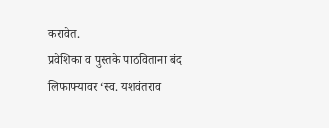करावेत.
प्रवेशिका व पुस्तके पाठविताना बंद लिफाफ्यावर ‘स्व. यशवंतराव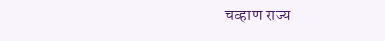चव्हाण राज्य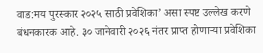वाड:मय पुरस्कार २०२५ साठी प्रवेशिका’ असा स्पष्ट उल्लेख करणे बंधनकारक आहे. ३० जानेवारी २०२६ नंतर प्राप्त होणाऱ्या प्रवेशिका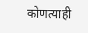कोणत्याही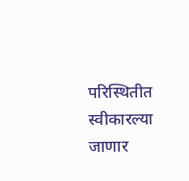परिस्थितीत स्वीकारल्या जाणार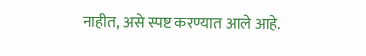नाहीत, असे स्पष्ट करण्यात आले आहे.